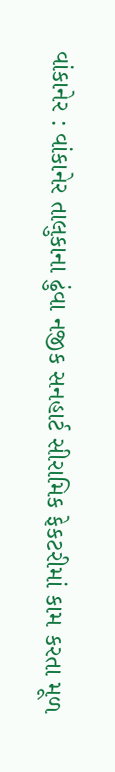વાંકાનેર : વાંકાનેર તાલુકાના ઢુંવા નજીક સનહાર્ટ સીરામિક ફેકટરીમાં કામ કરતા મૂળ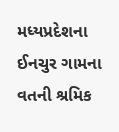મધ્યપ્રદેશના ઈનચુર ગામના વતની શ્રમિક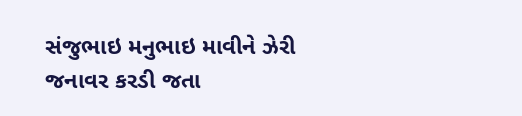સંજુભાઇ મનુભાઇ માવીને ઝેરી જનાવર કરડી જતા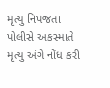મૃત્યુ નિપજતા પોલીસે અકસ્માતે મૃત્યુ અંગે નોંધ કરી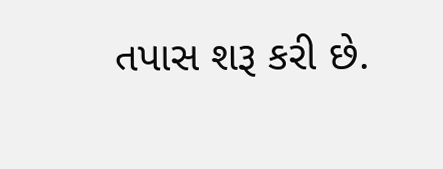તપાસ શરૂ કરી છે.